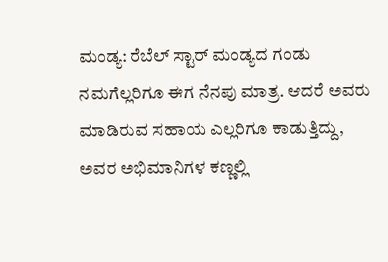ಮಂಡ್ಯ: ರೆಬೆಲ್ ಸ್ಟಾರ್ ಮಂಡ್ಯದ ಗಂಡು ನಮಗೆಲ್ಲರಿಗೂ ಈಗ ನೆನಪು ಮಾತ್ರ. ಆದರೆ ಅವರು ಮಾಡಿರುವ ಸಹಾಯ ಎಲ್ಲರಿಗೂ ಕಾಡುತ್ತಿದ್ದು, ಅವರ ಅಭಿಮಾನಿಗಳ ಕಣ್ಣಲ್ಲಿ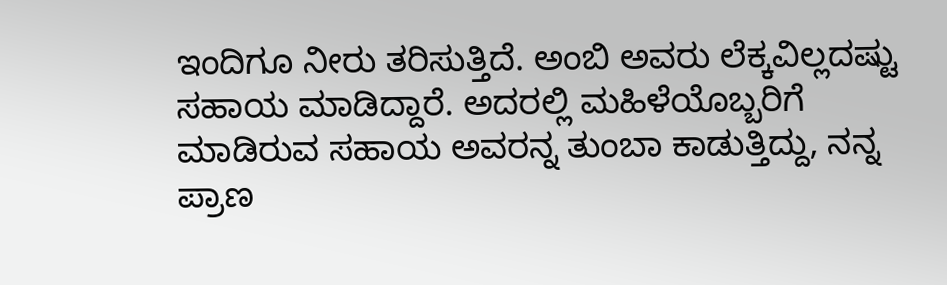ಇಂದಿಗೂ ನೀರು ತರಿಸುತ್ತಿದೆ. ಅಂಬಿ ಅವರು ಲೆಕ್ಕವಿಲ್ಲದಷ್ಟು ಸಹಾಯ ಮಾಡಿದ್ದಾರೆ. ಅದರಲ್ಲಿ ಮಹಿಳೆಯೊಬ್ಬರಿಗೆ ಮಾಡಿರುವ ಸಹಾಯ ಅವರನ್ನ ತುಂಬಾ ಕಾಡುತ್ತಿದ್ದು, ನನ್ನ ಪ್ರಾಣ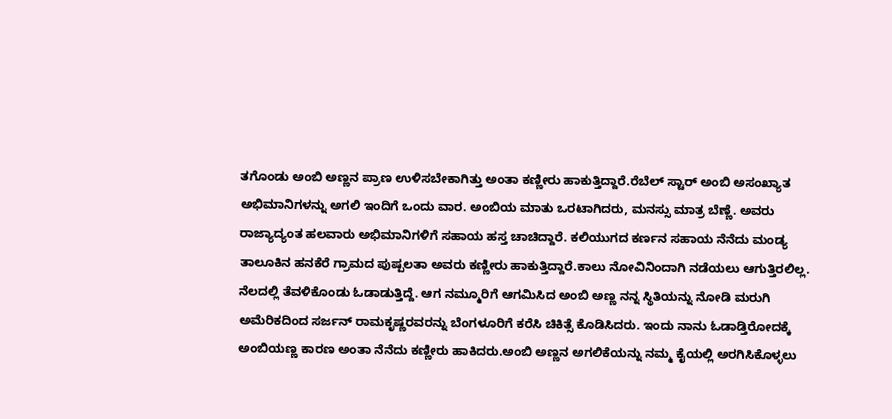ತಗೊಂಡು ಅಂಬಿ ಅಣ್ಣನ ಪ್ರಾಣ ಉಳಿಸಬೇಕಾಗಿತ್ತು ಅಂತಾ ಕಣ್ಣೀರು ಹಾಕುತ್ತಿದ್ದಾರೆ.ರೆಬೆಲ್ ಸ್ಟಾರ್ ಅಂಬಿ ಅಸಂಖ್ಯಾತ ಅಭಿಮಾನಿಗಳನ್ನು ಅಗಲಿ ಇಂದಿಗೆ ಒಂದು ವಾರ. ಅಂಬಿಯ ಮಾತು ಒರಟಾಗಿದರು, ಮನಸ್ಸು ಮಾತ್ರ ಬೆಣ್ಣೆ. ಅವರು ರಾಜ್ಯಾದ್ಯಂತ ಹಲವಾರು ಅಭಿಮಾನಿಗಳಿಗೆ ಸಹಾಯ ಹಸ್ತ ಚಾಚಿದ್ದಾರೆ. ಕಲಿಯುಗದ ಕರ್ಣನ ಸಹಾಯ ನೆನೆದು ಮಂಡ್ಯ ತಾಲೂಕಿನ ಹನಕೆರೆ ಗ್ರಾಮದ ಪುಷ್ಪಲತಾ ಅವರು ಕಣ್ಣೀರು ಹಾಕುತ್ತಿದ್ದಾರೆ.ಕಾಲು ನೋವಿನಿಂದಾಗಿ ನಡೆಯಲು ಆಗುತ್ತಿರಲಿಲ್ಲ. ನೆಲದಲ್ಲಿ ತೆವಳಿಕೊಂಡು ಓಡಾಡುತ್ತಿದ್ದೆ. ಆಗ ನಮ್ಮೂರಿಗೆ ಆಗಮಿಸಿದ ಅಂಬಿ ಅಣ್ಣ ನನ್ನ ಸ್ಥಿತಿಯನ್ನು ನೋಡಿ ಮರುಗಿ ಅಮೆರಿಕದಿಂದ ಸರ್ಜನ್ ರಾಮಕೃಷ್ಣರವರನ್ನು ಬೆಂಗಳೂರಿಗೆ ಕರೆಸಿ ಚಿಕಿತ್ಸೆ ಕೊಡಿಸಿದರು. ಇಂದು ನಾನು ಓಡಾಡ್ತಿರೋದಕ್ಕೆ ಅಂಬಿಯಣ್ಣ ಕಾರಣ ಅಂತಾ ನೆನೆದು ಕಣ್ಣೀರು ಹಾಕಿದರು.ಅಂಬಿ ಅಣ್ಣನ ಅಗಲಿಕೆಯನ್ನು ನಮ್ಮ ಕೈಯಲ್ಲಿ ಅರಗಿಸಿಕೊಳ್ಳಲು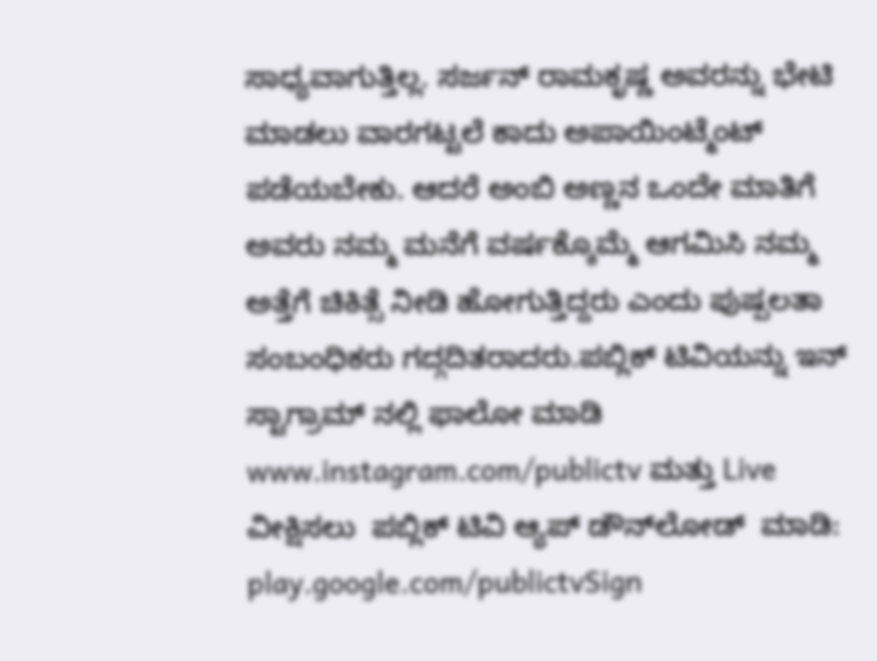ಸಾಧ್ಯವಾಗುತ್ತಿಲ್ಲ. ಸರ್ಜನ್ ರಾಮಕೃಷ್ಣ ಅವರನ್ನು ಭೇಟಿ ಮಾಡಲು ವಾರಗಟ್ಟಲೆ ಕಾದು ಅಪಾಯಿಂಟ್ಮೆಂಟ್ ಪಡೆಯಬೇಕು. ಆದರೆ ಅಂಬಿ ಅಣ್ಣನ ಒಂದೇ ಮಾತಿಗೆ ಅವರು ನಮ್ಮ ಮನೆಗೆ ವರ್ಷಕ್ಕೊಮ್ಮೆ ಆಗಮಿಸಿ ನಮ್ಮ ಅತ್ತೆಗೆ ಚಿಕಿತ್ಸೆ ನೀಡಿ ಹೋಗುತ್ತಿದ್ದರು ಎಂದು ಪುಷ್ಪಲತಾ ಸಂಬಂಧಿಕರು ಗದ್ಗದಿತರಾದರು.ಪಬ್ಲಿಕ್ ಟಿವಿಯನ್ನು ಇನ್ ಸ್ಟಾಗ್ರಾಮ್ ನಲ್ಲಿ ಫಾಲೋ ಮಾಡಿ www.instagram.com/publictv ಮತ್ತು Live  ವೀಕ್ಷಿಸಲು  ಪಬ್ಲಿಕ್ ಟಿವಿ ಆ್ಯಪ್ ಡೌನ್‍ಲೋಡ್  ಮಾಡಿ: play.google.com/publictvSign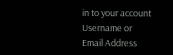in to your account
Username or Email Address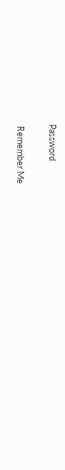Password

 Remember Me